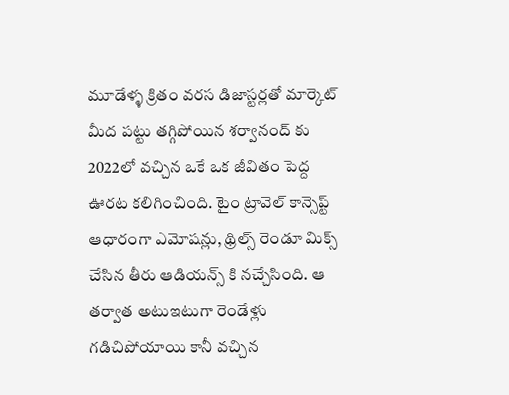మూడేళ్ళ క్రితం వరస డిజాస్టర్లతో మార్కెట్ మీద పట్టు తగ్గిపోయిన శర్వానంద్ కు 2022లో వచ్చిన ఒకే ఒక జీవితం పెద్ద ఊరట కలిగించింది. టైం ట్రావెల్ కాన్సెప్ట్ ఆధారంగా ఎమోషన్లు, థ్రిల్స్ రెండూ మిక్స్ చేసిన తీరు ఆడియన్స్ కి నచ్చేసింది. ఆ తర్వాత అటుఇటుగా రెండేళ్లు గడిచిపోయాయి కానీ వచ్చిన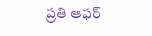ప్రతి ఆఫర్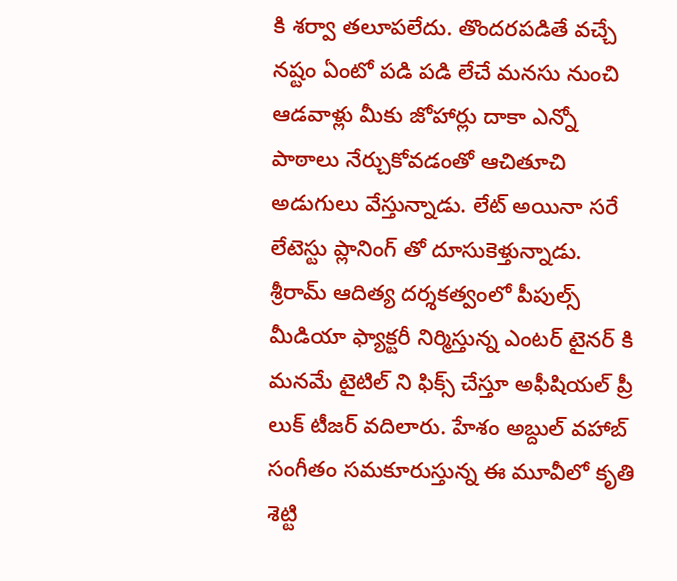కి శర్వా తలూపలేదు. తొందరపడితే వచ్చే నష్టం ఏంటో పడి పడి లేచే మనసు నుంచి ఆడవాళ్లు మీకు జోహార్లు దాకా ఎన్నో పాఠాలు నేర్చుకోవడంతో ఆచితూచి అడుగులు వేస్తున్నాడు. లేట్ అయినా సరే లేటెస్టు ప్లానింగ్ తో దూసుకెళ్తున్నాడు.
శ్రీరామ్ ఆదిత్య దర్శకత్వంలో పీపుల్స్ మీడియా ఫ్యాక్టరీ నిర్మిస్తున్న ఎంటర్ టైనర్ కి మనమే టైటిల్ ని ఫిక్స్ చేస్తూ అఫీషియల్ ప్రీ లుక్ టీజర్ వదిలారు. హేశం అబ్దుల్ వహాబ్ సంగీతం సమకూరుస్తున్న ఈ మూవీలో కృతి శెట్టి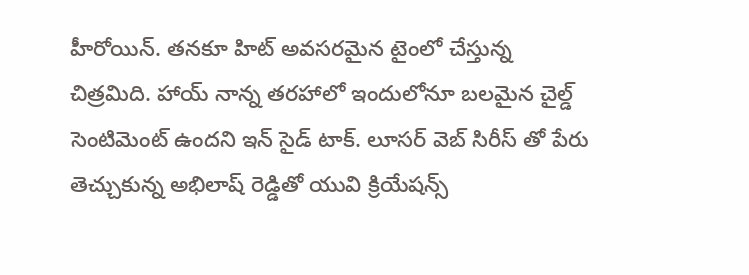హీరోయిన్. తనకూ హిట్ అవసరమైన టైంలో చేస్తున్న చిత్రమిది. హాయ్ నాన్న తరహాలో ఇందులోనూ బలమైన చైల్డ్ సెంటిమెంట్ ఉందని ఇన్ సైడ్ టాక్. లూసర్ వెబ్ సిరీస్ తో పేరు తెచ్చుకున్న అభిలాష్ రెడ్డితో యువి క్రియేషన్స్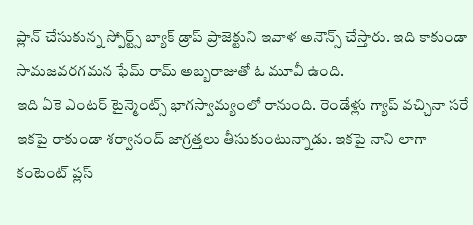ప్లాన్ చేసుకున్న స్పోర్ట్స్ బ్యాక్ డ్రాప్ ప్రాజెక్టుని ఇవాళ అనౌన్స్ చేస్తారు. ఇది కాకుండా సామజవరగమన ఫేమ్ రామ్ అబ్బరాజుతో ఓ మూవీ ఉంది.
ఇది ఏకె ఎంటర్ టైన్మెంట్స్ భాగస్వామ్యంలో రానుంది. రెండేళ్లు గ్యాప్ వచ్చినా సరే ఇకపై రాకుండా శర్వానంద్ జాగ్రత్తలు తీసుకుంటున్నాడు. ఇకపై నాని లాగా కంటెంట్ ప్లస్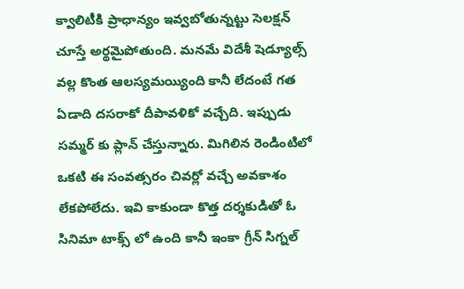క్వాలిటీకి ప్రాధాన్యం ఇవ్వబోతున్నట్టు సెలక్షన్ చూస్తే అర్థమైపోతుంది. మనమే విదేశీ షెడ్యూల్స్ వల్ల కొంత ఆలస్యమయ్యింది కానీ లేదంటే గత ఏడాది దసరాకో దీపావళికో వచ్చేది. ఇప్పుడు సమ్మర్ కు ప్లాన్ చేస్తున్నారు. మిగిలిన రెండింటిలో ఒకటి ఈ సంవత్సరం చివర్లో వచ్చే అవకాశం లేకపోలేదు. ఇవి కాకుండా కొత్త దర్శకుడితో ఓ సినిమా టాక్స్ లో ఉంది కానీ ఇంకా గ్రీన్ సిగ్నల్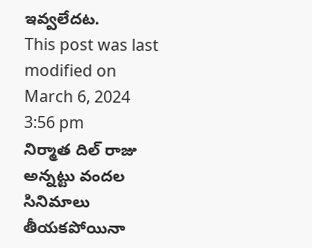ఇవ్వలేదట.
This post was last modified on March 6, 2024 3:56 pm
నిర్మాత దిల్ రాజు అన్నట్టు వందల సినిమాలు తీయకపోయినా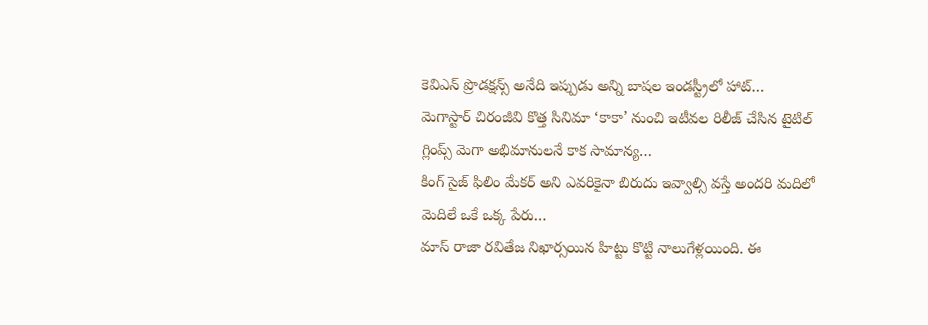కెవిఎన్ ప్రొడక్షన్స్ అనేది ఇప్పుడు అన్ని బాషల ఇండస్ట్రీలో హాట్…
మెగాస్టార్ చిరంజీవి కొత్త సినిమా ‘కాకా’ నుంచి ఇటీవల రిలీజ్ చేసిన టైటిల్ గ్లింప్స్ మెగా అభిమానులనే కాక సామాన్య…
కింగ్ సైజ్ ఫిలిం మేకర్ అని ఎవరికైనా బిరుదు ఇవ్వాల్సి వస్తే అందరి మదిలో మెదిలే ఒకే ఒక్క పేరు…
మాస్ రాజా రవితేజ నిఖార్సయిన హిట్టు కొట్టి నాలుగేళ్లయింది. ఈ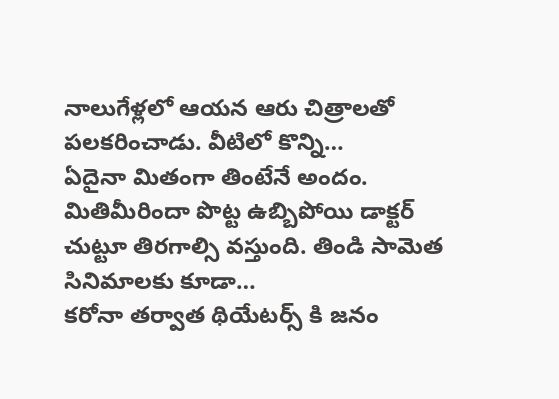నాలుగేళ్లలో ఆయన ఆరు చిత్రాలతో పలకరించాడు. వీటిలో కొన్ని…
ఏదైనా మితంగా తింటేనే అందం. మితిమీరిందా పొట్ట ఉబ్బిపోయి డాక్టర్ చుట్టూ తిరగాల్సి వస్తుంది. తిండి సామెత సినిమాలకు కూడా…
కరోనా తర్వాత థియేటర్స్ కి జనం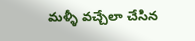మళ్ళీ వచ్చేలా చేసిన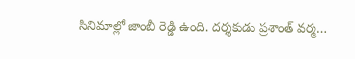సినిమాల్లో జాంబీ రెడ్డి ఉంది. దర్శకుడు ప్రశాంత్ వర్మ…